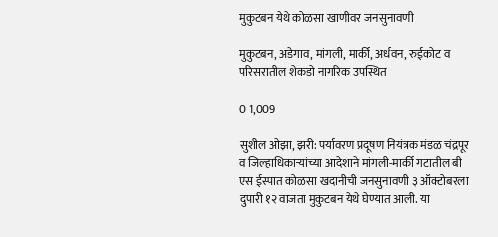मुकुटबन येथे कोळसा खाणीवर जनसुनावणी

मुकुटबन, अडेगाव, मांगली, मार्की, अर्धवन, रुईकोट व परिसरातील शेकडो नागरिक उपस्थित

0 1,009

सुशील ओझा, झरी: पर्यावरण प्रदूषण नियंत्रक मंडळ चंद्रपूर व जिल्हाधिकाऱ्यांच्या आदेशाने मांगली-मार्की गटातील बी एस ईस्पात कोळसा खदानीची जनसुनावणी ३ ऑक्टोबरला दुपारी १२ वाजता मुकुटबन येथे घेण्यात आली. या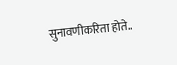सुनावणीकरिता होते..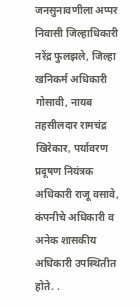जनसुनावणीला अप्पर निवासी जिल्हाधिकारी नरेंद्र फुलझले, जिल्हा खनिकर्म अधिकारी गोसावी, नायब तहसीलदार रामचंद्र खिरेकार, पर्यावरण प्रदूषण नियंत्रक अधिकारी राजू वसावे, कंपनीचे अधिकारी व अनेक शासकीय अधिकारी उपस्थितीत होते. .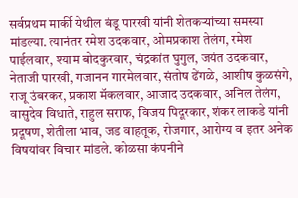सर्वप्रथम मार्की येथील बंडू पारखी यांनी शेतकऱ्यांच्या समस्या मांडल्या. त्यानंतर रमेश उदकवार, ओमप्रकाश तेलंग, रमेश पाईलवार, श्याम बोदकुरवार, चंद्रकांत घुगुल, जयंत उदकवार, नेताजी पारखी, गजानन गारमेलवार, संतोष ढेंगळे, आशीष कुळसंगे, राजू उंबरकर, प्रकाश मॅकलवार, आजाद उदकवार, अनिल तेलंग, वासुदेव विधाते, राहुल सराफ, विजय पिदूरकार, शंकर लाकडे यांनी प्रदूषण, शेतीला भाव, जड वाहतूक, रोजगार, आरोग्य व इतर अनेक विषयांवर विचार मांडले. कोळसा कंपनीने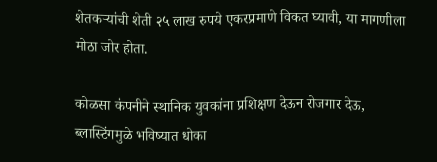शेतकऱ्यांची शेती २५ लाख रुपये एकरप्रमाणे विकत घ्यावी, या मागणीला मोठा जोर होता.

कोळसा कंपनीने स्थानिक युवकांना प्रशिक्षण देऊन रोजगार देऊ, ब्लास्टिंगमुळे भविष्यात धोका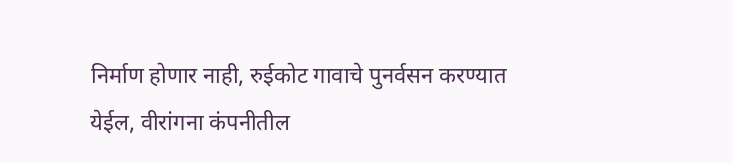निर्माण होणार नाही, रुईकोट गावाचे पुनर्वसन करण्यात येईल, वीरांगना कंपनीतील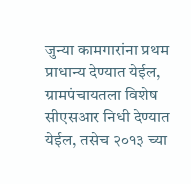जुन्या कामगारांना प्रथम प्राधान्य देण्यात येईल, ग्रामपंचायतला विशेष सीएसआर निधी देण्यात येईल, तसेच २०१३ च्या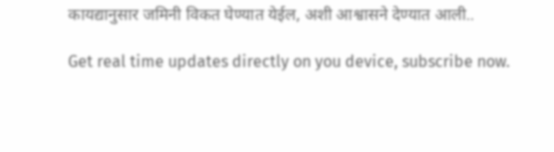कायद्यानुसार जमिनी विकत घेण्यात येईल, अशी आश्वासने देण्यात आली..

Get real time updates directly on you device, subscribe now.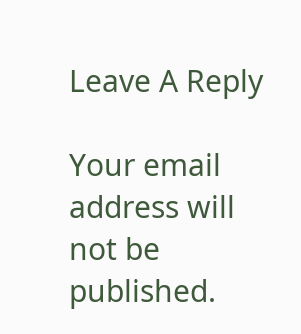Leave A Reply

Your email address will not be published.